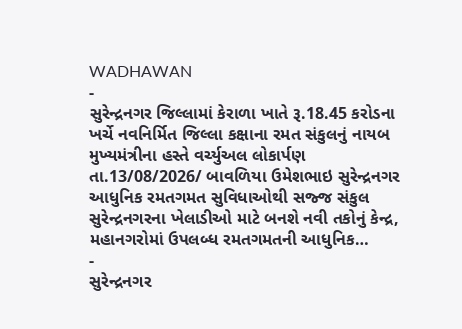WADHAWAN
-
સુરેન્દ્રનગર જિલ્લામાં કેરાળા ખાતે રૂ.18.45 કરોડના ખર્ચે નવનિર્મિત જિલ્લા કક્ષાના રમત સંકુલનું નાયબ મુખ્યમંત્રીના હસ્તે વર્ચ્યુઅલ લોકાર્પણ
તા.13/08/2026/ બાવળિયા ઉમેશભાઇ સુરેન્દ્રનગર આધુનિક રમતગમત સુવિધાઓથી સજ્જ સંકુલ સુરેન્દ્રનગરના ખેલાડીઓ માટે બનશે નવી તકોનું કેન્દ્ર, મહાનગરોમાં ઉપલબ્ધ રમતગમતની આધુનિક…
-
સુરેન્દ્રનગર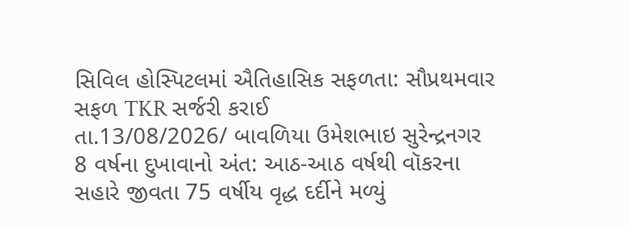સિવિલ હોસ્પિટલમાં ઐતિહાસિક સફળતા: સૌપ્રથમવાર સફળ TKR સર્જરી કરાઈ
તા.13/08/2026/ બાવળિયા ઉમેશભાઇ સુરેન્દ્રનગર 8 વર્ષના દુખાવાનો અંત: આઠ-આઠ વર્ષથી વૉકરના સહારે જીવતા 75 વર્ષીય વૃદ્ધ દર્દીને મળ્યું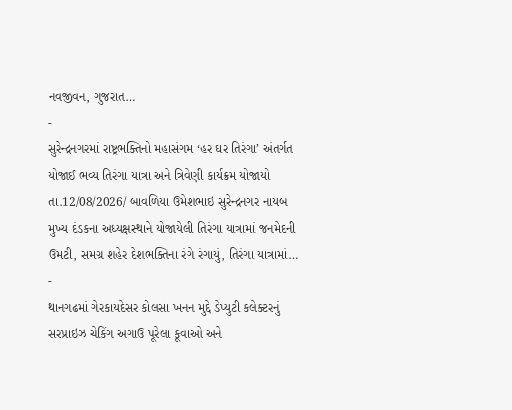નવજીવન, ગુજરાત…
-
સુરેન્દ્રનગરમાં રાષ્ટ્રભક્તિનો મહાસંગમ ‘હર ઘર તિરંગા’ અંતર્ગત યોજાઈ ભવ્ય તિરંગા યાત્રા અને ત્રિવેણી કાર્યક્રમ યોજાયો
તા.12/08/2026/ બાવળિયા ઉમેશભાઇ સુરેન્દ્રનગર નાયબ મુખ્ય દંડકના અધ્યક્ષસ્થાને યોજાયેલી તિરંગા યાત્રામાં જનમેદની ઉમટી, સમગ્ર શહેર દેશભક્તિના રંગે રંગાયું, તિરંગા યાત્રામાં…
-
થાનગઢમાં ગેરકાયદેસર કોલસા ખનન મુદ્દે ડેપ્યુટી કલેક્ટરનું સરપ્રાઇઝ ચેકિંગ અગાઉ પૂરેલા કૂવાઓ અને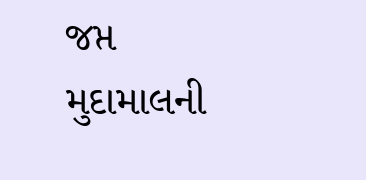જપ્ત મુદામાલની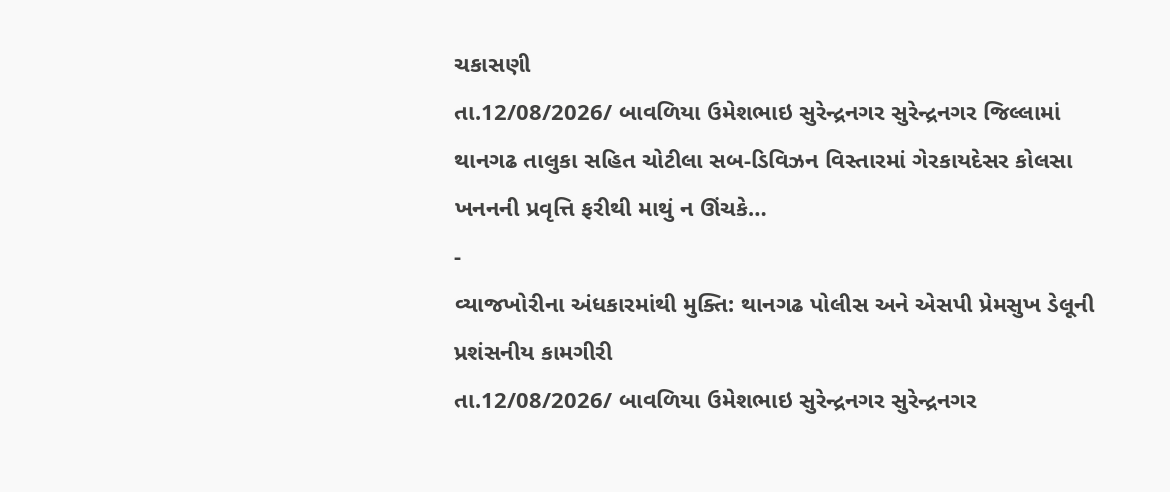ચકાસણી
તા.12/08/2026/ બાવળિયા ઉમેશભાઇ સુરેન્દ્રનગર સુરેન્દ્રનગર જિલ્લામાં થાનગઢ તાલુકા સહિત ચોટીલા સબ-ડિવિઝન વિસ્તારમાં ગેરકાયદેસર કોલસા ખનનની પ્રવૃત્તિ ફરીથી માથું ન ઊંચકે…
-
વ્યાજખોરીના અંધકારમાંથી મુક્તિ: થાનગઢ પોલીસ અને એસપી પ્રેમસુખ ડેલૂની પ્રશંસનીય કામગીરી
તા.12/08/2026/ બાવળિયા ઉમેશભાઇ સુરેન્દ્રનગર સુરેન્દ્રનગર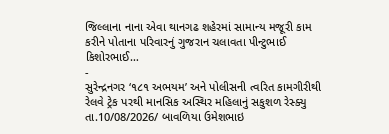જિલ્લાના નાના એવા થાનગઢ શહેરમાં સામાન્ય મજૂરી કામ કરીને પોતાના પરિવારનું ગુજરાન ચલાવતા પીન્ટુભાઈ કિશોરભાઈ…
-
સુરેન્દ્રનગર ‘૧૮૧ અભયમ’ અને પોલીસની ત્વરિત કામગીરીથી રેલવે ટ્રેક પરથી માનસિક અસ્થિર મહિલાનું સકુશળ રેસ્ક્યુ
તા.10/08/2026/ બાવળિયા ઉમેશભાઇ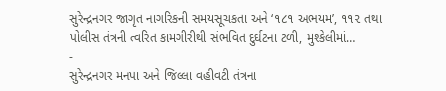સુરેન્દ્રનગર જાગૃત નાગરિકની સમયસૂચકતા અને ‘૧૮૧ અભયમ’, ૧૧૨ તથા પોલીસ તંત્રની ત્વરિત કામગીરીથી સંભવિત દુર્ઘટના ટળી, મુશ્કેલીમાં…
-
સુરેન્દ્રનગર મનપા અને જિલ્લા વહીવટી તંત્રના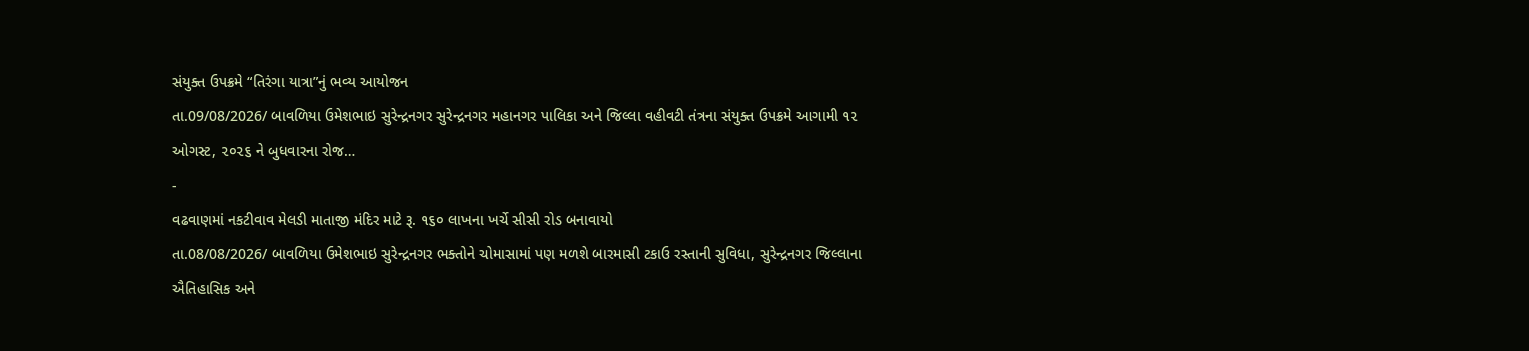સંયુક્ત ઉપક્રમે “તિરંગા યાત્રા”નું ભવ્ય આયોજન
તા.09/08/2026/ બાવળિયા ઉમેશભાઇ સુરેન્દ્રનગર સુરેન્દ્રનગર મહાનગર પાલિકા અને જિલ્લા વહીવટી તંત્રના સંયુક્ત ઉપક્રમે આગામી ૧૨ ઓગસ્ટ, ૨૦૨૬ ને બુધવારના રોજ…
-
વઢવાણમાં નકટીવાવ મેલડી માતાજી મંદિર માટે રૂ. ૧૬૦ લાખના ખર્ચે સીસી રોડ બનાવાયો
તા.08/08/2026/ બાવળિયા ઉમેશભાઇ સુરેન્દ્રનગર ભક્તોને ચોમાસામાં પણ મળશે બારમાસી ટકાઉ રસ્તાની સુવિધા, સુરેન્દ્રનગર જિલ્લાના ઐતિહાસિક અને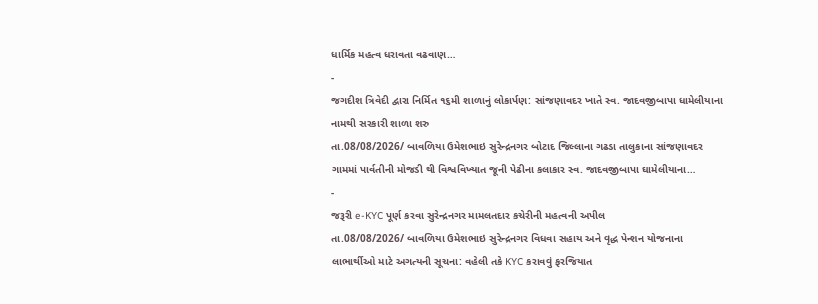ધાર્મિક મહત્વ ધરાવતા વઢવાણ…
-
જગદીશ ત્રિવેદી દ્વારા નિર્મિત ૧૬મી શાળાનું લોકાર્પણ: સાંજણાવદર ખાતે સ્વ. જાદવજીબાપા ધામેલીયાના નામથી સરકારી શાળા શરુ
તા.08/08/2026/ બાવળિયા ઉમેશભાઇ સુરેન્દ્રનગર બોટાદ જિલ્લાના ગઢડા તાલુકાના સાંજણાવદર ગામમાં પાર્વતીની મોજડી થી વિશ્વવિખ્યાત જૂની પેઢીના કલાકાર સ્વ. જાદવજીબાપા ઘામેલીયાના…
-
જરૂરી e-KYC પૂર્ણ કરવા સુરેન્દ્રનગર મામલતદાર કચેરીની મહત્વની અપીલ
તા.08/08/2026/ બાવળિયા ઉમેશભાઇ સુરેન્દ્રનગર વિધવા સહાય અને વૃદ્ધ પેન્શન યોજનાના લાભાર્થીઓ માટે અગત્યની સૂચના: વહેલી તકે KYC કરાવવું ફરજિયાત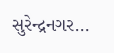સુરેન્દ્રનગર…